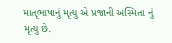માતૃભાષાનું મૃત્યુ એ પ્રજાની અસ્મિતા નું મૃત્યુ છે.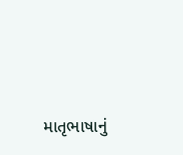માતૃભાષાનું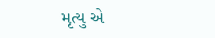મૃત્યુ એ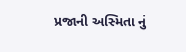પ્રજાની અસ્મિતા નું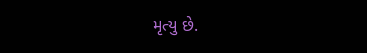મૃત્યુ છે.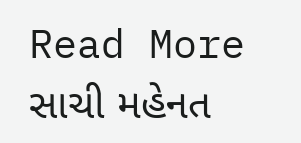Read More  સાચી મહેનત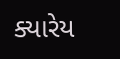ક્યારેય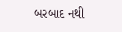બરબાદ નથી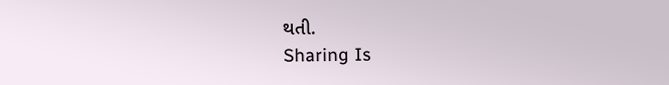થતી.
Sharing Is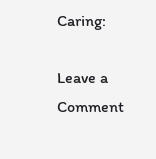Caring:

Leave a Comment